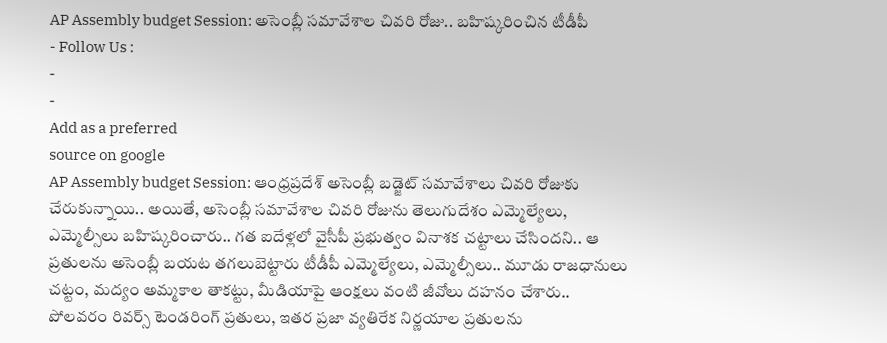AP Assembly budget Session: అసెంబ్లీ సమావేశాల చివరి రోజు.. బహిష్కరించిన టీడీపీ
- Follow Us :
-
-
Add as a preferred
source on google
AP Assembly budget Session: ఆంధ్రప్రదేశ్ అసెంబ్లీ బడ్జెట్ సమావేశాలు చివరి రోజుకు చేరుకున్నాయి.. అయితే, అసెంబ్లీ సమావేశాల చివరి రోజును తెలుగుదేశం ఎమ్మెల్యేలు, ఎమ్మెల్సీలు బహిష్కరించారు.. గత ఐదేళ్లలో వైసీపీ ప్రభుత్వం వినాశక చట్టాలు చేసిందని.. ఆ ప్రతులను అసెంబ్లీ బయట తగలుబెట్టారు టీడీపీ ఎమ్మెల్యేలు, ఎమ్మెల్సీలు.. మూడు రాజధానులు చట్టం, మద్యం అమ్మకాల తాకట్టు, మీడియాపై ఆంక్షలు వంటి జీవోలు దహనం చేశారు.. పోలవరం రివర్స్ టెండరింగ్ ప్రతులు, ఇతర ప్రజా వ్యతిరేక నిర్ణయాల ప్రతులను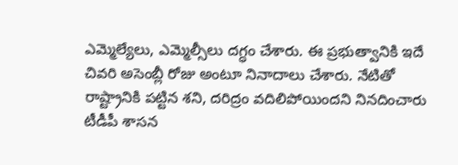ఎమ్మెల్యేలు, ఎమ్మెల్సీలు దగ్ధం చేశారు. ఈ ప్రభుత్వానికి ఇదే చివరి అసెంబ్లీ రోజు అంటూ నినాదాలు చేశారు. నేటితో రాష్ట్రానికి పట్టిన శని, దరిద్రం వదిలిపోయిందని నినదించారు టీడీపీ శాసన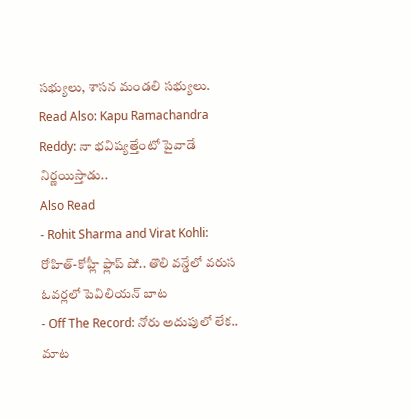సభ్యులు, శాసన మండలి సభ్యులు.
Read Also: Kapu Ramachandra Reddy: నా భవిష్యత్తేంటో పైవాడే నిర్ణయిస్తాడు..
Also Read
- Rohit Sharma and Virat Kohli: రోహిత్-కోహ్లీ ఫ్లాప్ షో.. తొలి వన్డేలో వరుస ఓవర్లలో పెవిలియన్ బాట
- Off The Record: నోరు అదుపులో లేక.. మాట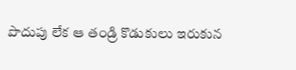పొదుపు లేక ఆ తండ్రి కొడుకులు ఇరుకున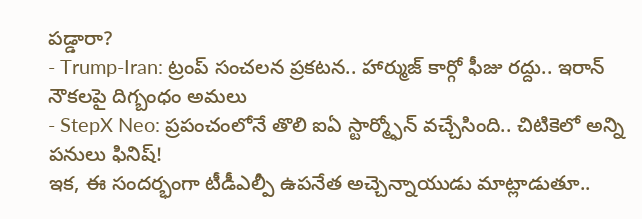పడ్డారా?
- Trump-Iran: ట్రంప్ సంచలన ప్రకటన.. హార్ముజ్ కార్గో ఫీజు రద్దు.. ఇరాన్ నౌకలపై దిగ్బంధం అమలు
- StepX Neo: ప్రపంచంలోనే తొలి ఐఏ స్టార్మ్ఫోన్ వచ్చేసింది.. చిటికెలో అన్ని పనులు ఫినిష్!
ఇక, ఈ సందర్భంగా టీడీఎల్పీ ఉపనేత అచ్చెన్నాయుడు మాట్లాడుతూ..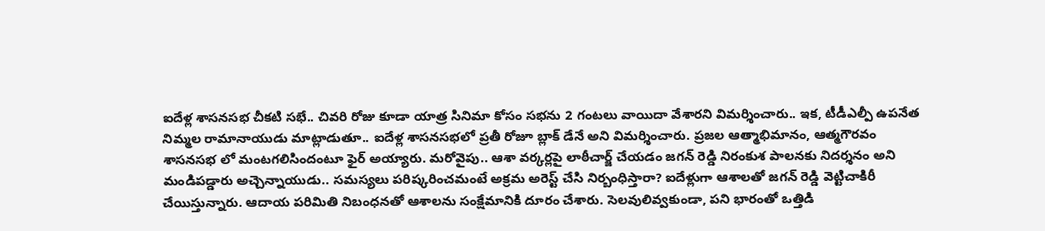ఐదేళ్ల శాసనసభ చీకటి సభే.. చివరి రోజు కూడా యాత్ర సినిమా కోసం సభను 2 గంటలు వాయిదా వేశారని విమర్శించారు.. ఇక, టీడీఎల్పీ ఉపనేత నిమ్మల రామానాయుడు మాట్లాడుతూ.. ఐదేళ్ల శాసనసభలో ప్రతీ రోజూ బ్లాక్ డేనే అని విమర్శించారు. ప్రజల ఆత్మాభిమానం, ఆత్మగౌరవం శాసనసభ లో మంటగలిసిందంటూ ఫైర్ అయ్యారు. మరోవైపు.. ఆశా వర్కర్లపై లాఠీచార్జ్ చేయడం జగన్ రెడ్డి నిరంకుశ పాలనకు నిదర్శనం అని మండిపడ్డారు అచ్చెన్నాయుడు.. సమస్యలు పరిష్కరించమంటే అక్రమ అరెస్ట్ చేసి నిర్బంధిస్తారా? ఐదేళ్లుగా ఆశాలతో జగన్ రెడ్డి వెట్టిచాకిరీ చేయిస్తున్నారు. ఆదాయ పరిమితి నిబంధనతో ఆశాలను సంక్షేమానికి దూరం చేశారు. సెలవులివ్వకుండా, పని భారంతో ఒత్తిడి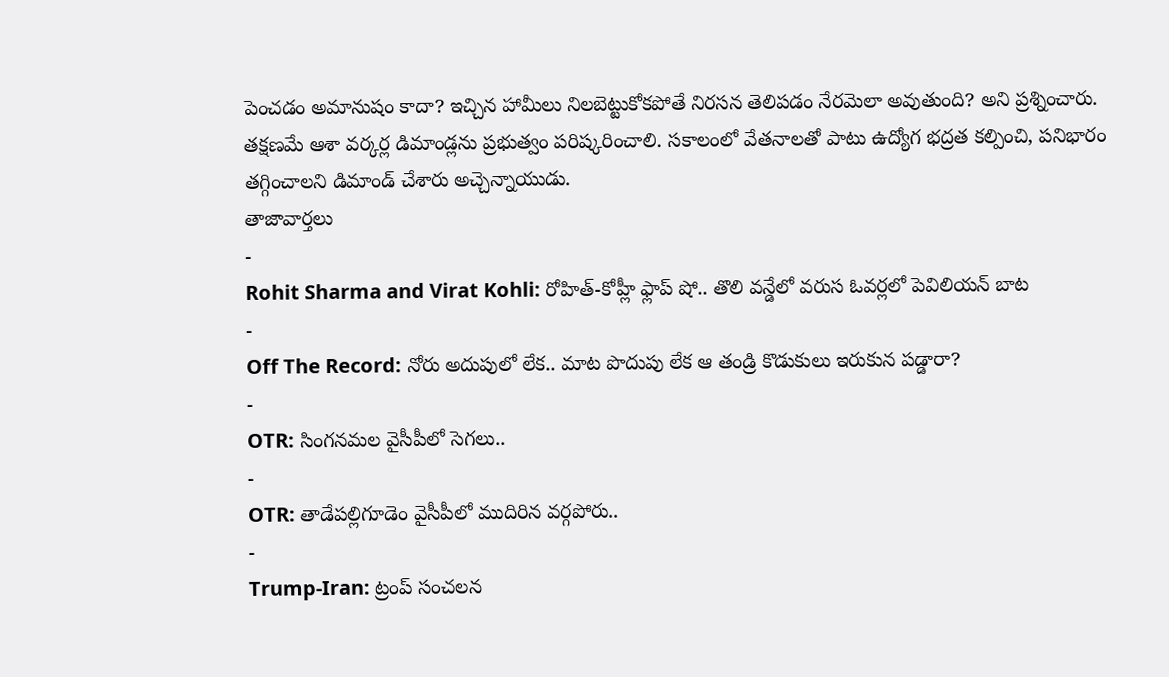పెంచడం అమానుషం కాదా? ఇచ్చిన హామీలు నిలబెట్టుకోకపోతే నిరసన తెలిపడం నేరమెలా అవుతుంది? అని ప్రశ్నించారు. తక్షణమే ఆశా వర్కర్ల డిమాండ్లను ప్రభుత్వం పరిష్కరించాలి. సకాలంలో వేతనాలతో పాటు ఉద్యోగ భద్రత కల్పించి, పనిభారం తగ్గించాలని డిమాండ్ చేశారు అచ్చెన్నాయుడు.
తాజావార్తలు
-
Rohit Sharma and Virat Kohli: రోహిత్-కోహ్లీ ఫ్లాప్ షో.. తొలి వన్డేలో వరుస ఓవర్లలో పెవిలియన్ బాట
-
Off The Record: నోరు అదుపులో లేక.. మాట పొదుపు లేక ఆ తండ్రి కొడుకులు ఇరుకున పడ్డారా?
-
OTR: సింగనమల వైసీపీలో సెగలు..
-
OTR: తాడేపల్లిగూడెం వైసీపీలో ముదిరిన వర్గపోరు..
-
Trump-Iran: ట్రంప్ సంచలన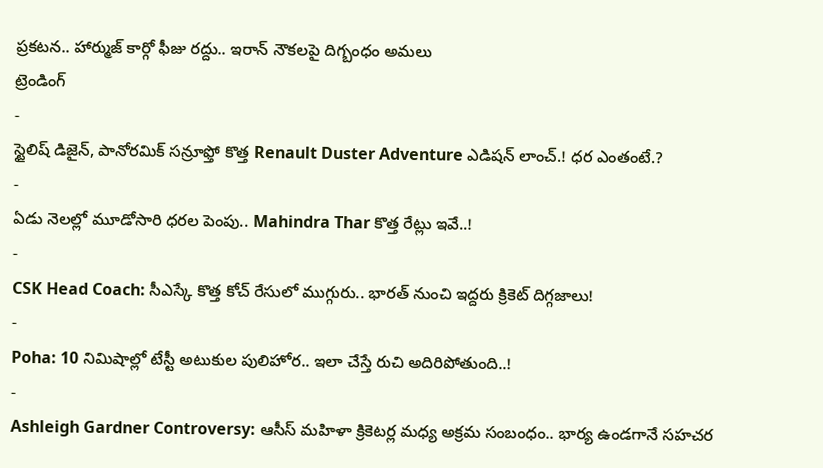ప్రకటన.. హార్ముజ్ కార్గో ఫీజు రద్దు.. ఇరాన్ నౌకలపై దిగ్బంధం అమలు
ట్రెండింగ్
-
స్టైలిష్ డిజైన్, పానోరమిక్ సన్రూఫ్తో కొత్త Renault Duster Adventure ఎడిషన్ లాంచ్.! ధర ఎంతంటే.?
-
ఏడు నెలల్లో మూడోసారి ధరల పెంపు.. Mahindra Thar కొత్త రేట్లు ఇవే..!
-
CSK Head Coach: సీఎస్కే కొత్త కోచ్ రేసులో ముగ్గురు.. భారత్ నుంచి ఇద్దరు క్రికెట్ దిగ్గజాలు!
-
Poha: 10 నిమిషాల్లో టేస్టీ అటుకుల పులిహోర.. ఇలా చేస్తే రుచి అదిరిపోతుంది..!
-
Ashleigh Gardner Controversy: ఆసీస్ మహిళా క్రికెటర్ల మధ్య అక్రమ సంబంధం.. భార్య ఉండగానే సహచర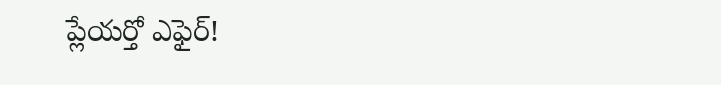ప్లేయర్తో ఎఫైర్!